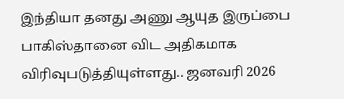இந்தியா தனது அணு ஆயுத இருப்பை பாகிஸ்தானை விட அதிகமாக விரிவுபடுத்தியுள்ளது.. ஜனவரி 2026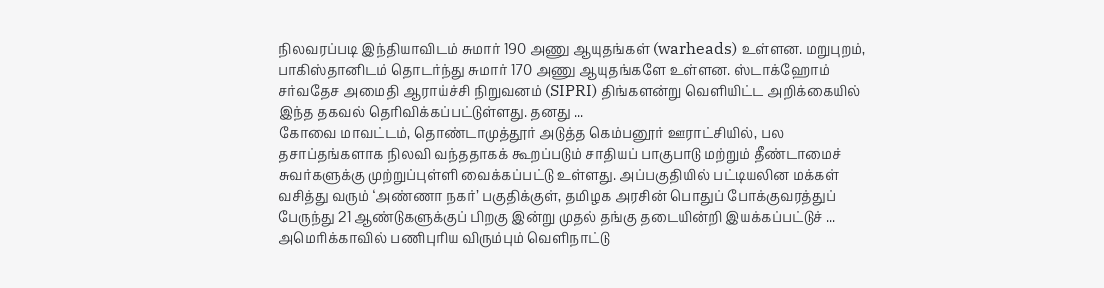நிலவரப்படி இந்தியாவிடம் சுமார் 190 அணு ஆயுதங்கள் (warheads) உள்ளன. மறுபுறம், பாகிஸ்தானிடம் தொடர்ந்து சுமார் 170 அணு ஆயுதங்களே உள்ளன. ஸ்டாக்ஹோம் சர்வதேச அமைதி ஆராய்ச்சி நிறுவனம் (SIPRI) திங்களன்று வெளியிட்ட அறிக்கையில் இந்த தகவல் தெரிவிக்கப்பட்டுள்ளது. தனது ...
கோவை மாவட்டம், தொண்டாமுத்தூர் அடுத்த கெம்பனூர் ஊராட்சியில், பல தசாப்தங்களாக நிலவி வந்ததாகக் கூறப்படும் சாதியப் பாகுபாடு மற்றும் தீண்டாமைச் சுவர்களுக்கு முற்றுப்புள்ளி வைக்கப்பட்டு உள்ளது. அப்பகுதியில் பட்டியலின மக்கள் வசித்து வரும் ‘அண்ணா நகர்’ பகுதிக்குள், தமிழக அரசின் பொதுப் போக்குவரத்துப் பேருந்து 21 ஆண்டுகளுக்குப் பிறகு இன்று முதல் தங்கு தடையின்றி இயக்கப்பட்டுச் ...
அமெரிக்காவில் பணிபுரிய விரும்பும் வெளிநாட்டு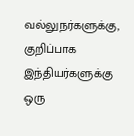வல்லுநர்களுக்கு, குறிப்பாக இந்தியர்களுக்கு ஒரு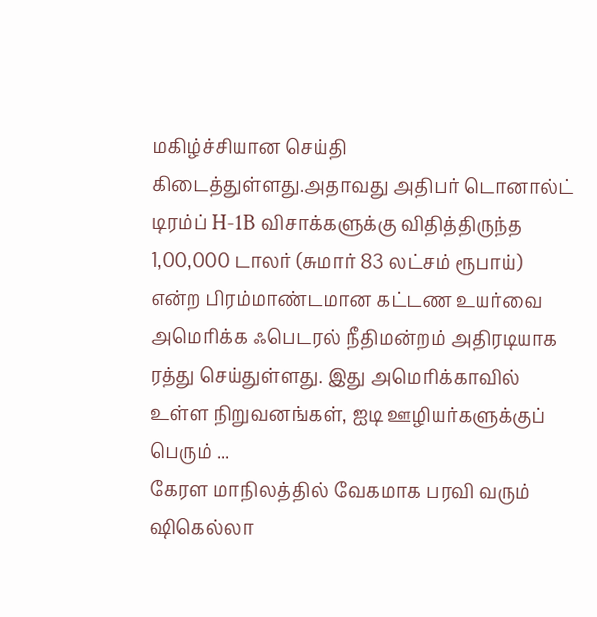மகிழ்ச்சியான செய்தி கிடைத்துள்ளது.அதாவது அதிபர் டொனால்ட் டிரம்ப் H-1B விசாக்களுக்கு விதித்திருந்த 1,00,000 டாலர் (சுமார் 83 லட்சம் ரூபாய்) என்ற பிரம்மாண்டமான கட்டண உயர்வை அமெரிக்க ஃபெடரல் நீதிமன்றம் அதிரடியாக ரத்து செய்துள்ளது. இது அமெரிக்காவில் உள்ள நிறுவனங்கள், ஐடி ஊழியர்களுக்குப் பெரும் ...
கேரள மாநிலத்தில் வேகமாக பரவி வரும் ஷிகெல்லா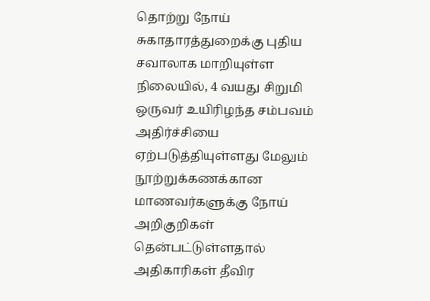தொற்று நோய் சுகாதாரத்துறைக்கு புதிய சவாலாக மாறியுள்ள நிலையில், 4 வயது சிறுமி ஒருவர் உயிரிழந்த சம்பவம் அதிர்ச்சியை ஏற்படுத்தியுள்ளது மேலும் நூற்றுக்கணக்கான மாணவர்களுக்கு நோய் அறிகுறிகள் தென்பட்டுள்ளதால் அதிகாரிகள் தீவிர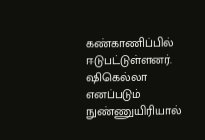கண்காணிப்பில் ஈடுபட்டுள்ளனர். ஷிகெல்லா எனப்படும் நுண்ணுயிரியால்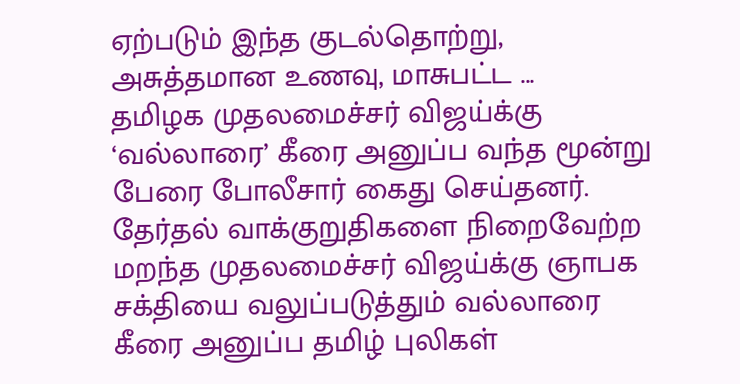ஏற்படும் இந்த குடல்தொற்று, அசுத்தமான உணவு, மாசுபட்ட ...
தமிழக முதலமைச்சர் விஜய்க்கு ‘வல்லாரை’ கீரை அனுப்ப வந்த மூன்று பேரை போலீசார் கைது செய்தனர். தேர்தல் வாக்குறுதிகளை நிறைவேற்ற மறந்த முதலமைச்சர் விஜய்க்கு ஞாபக சக்தியை வலுப்படுத்தும் வல்லாரை கீரை அனுப்ப தமிழ் புலிகள்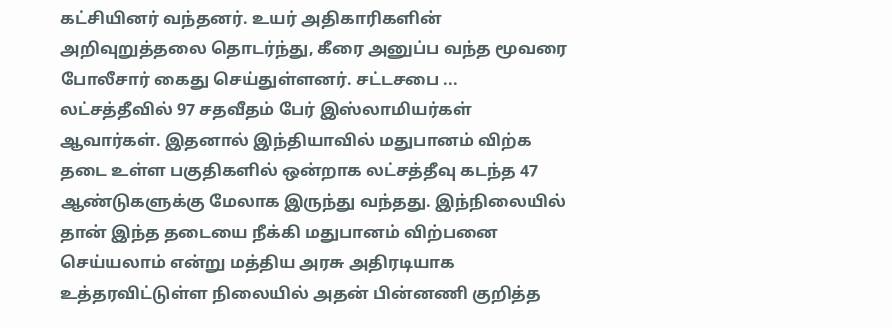கட்சியினர் வந்தனர். உயர் அதிகாரிகளின் அறிவுறுத்தலை தொடர்ந்து, கீரை அனுப்ப வந்த மூவரை போலீசார் கைது செய்துள்ளனர். சட்டசபை ...
லட்சத்தீவில் 97 சதவீதம் பேர் இஸ்லாமியர்கள் ஆவார்கள். இதனால் இந்தியாவில் மதுபானம் விற்க தடை உள்ள பகுதிகளில் ஒன்றாக லட்சத்தீவு கடந்த 47 ஆண்டுகளுக்கு மேலாக இருந்து வந்தது. இந்நிலையில் தான் இந்த தடையை நீக்கி மதுபானம் விற்பனை செய்யலாம் என்று மத்திய அரசு அதிரடியாக உத்தரவிட்டுள்ள நிலையில் அதன் பின்னணி குறித்த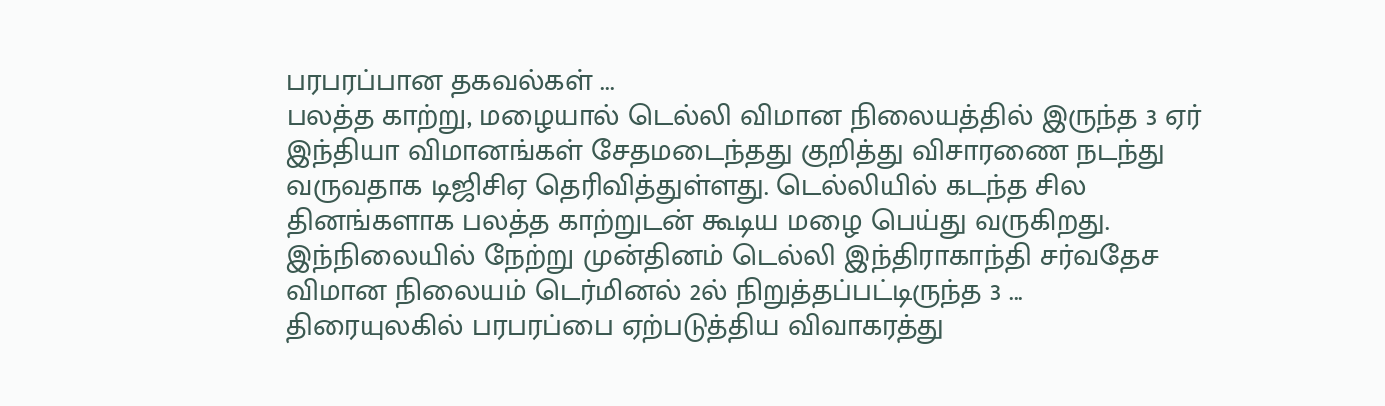பரபரப்பான தகவல்கள் ...
பலத்த காற்று, மழையால் டெல்லி விமான நிலையத்தில் இருந்த 3 ஏர் இந்தியா விமானங்கள் சேதமடைந்தது குறித்து விசாரணை நடந்து வருவதாக டிஜிசிஏ தெரிவித்துள்ளது. டெல்லியில் கடந்த சில தினங்களாக பலத்த காற்றுடன் கூடிய மழை பெய்து வருகிறது. இந்நிலையில் நேற்று முன்தினம் டெல்லி இந்திராகாந்தி சர்வதேச விமான நிலையம் டெர்மினல் 2ல் நிறுத்தப்பட்டிருந்த 3 ...
திரையுலகில் பரபரப்பை ஏற்படுத்திய விவாகரத்து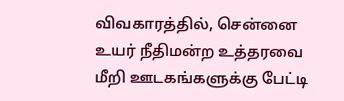விவகாரத்தில், சென்னை உயர் நீதிமன்ற உத்தரவை மீறி ஊடகங்களுக்கு பேட்டி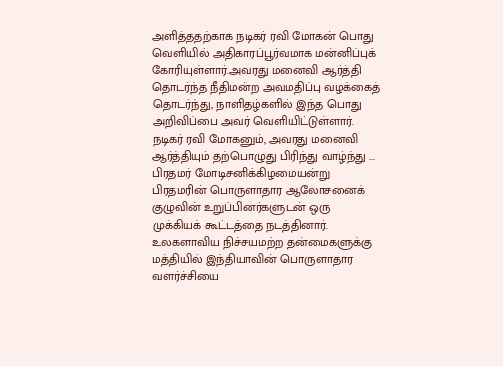அளித்ததற்காக நடிகர் ரவி மோகன் பொது வெளியில் அதிகாரப்பூர்வமாக மன்னிப்புக் கோரியுள்ளார்.அவரது மனைவி ஆர்த்தி தொடர்ந்த நீதிமன்ற அவமதிப்பு வழக்கைத் தொடர்ந்து, நாளிதழ்களில் இந்த பொது அறிவிப்பை அவர் வெளியிட்டுள்ளார். நடிகர் ரவி மோகனும், அவரது மனைவி ஆர்த்தியும் தற்பொழுது பிரிந்து வாழ்ந்து ...
பிரதமர் மோடிசனிக்கிழமையன்று பிரதமரின் பொருளாதார ஆலோசனைக் குழுவின் உறுப்பினர்களுடன் ஒரு முக்கியக் கூட்டத்தை நடத்தினார். உலகளாவிய நிச்சயமற்ற தன்மைகளுக்கு மத்தியில் இந்தியாவின் பொருளாதார வளர்ச்சியை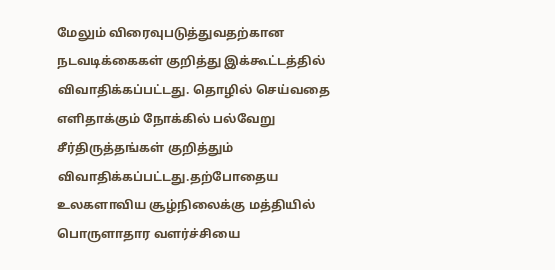மேலும் விரைவுபடுத்துவதற்கான நடவடிக்கைகள் குறித்து இக்கூட்டத்தில் விவாதிக்கப்பட்டது. தொழில் செய்வதை எளிதாக்கும் நோக்கில் பல்வேறு சீர்திருத்தங்கள் குறித்தும் விவாதிக்கப்பட்டது.தற்போதைய உலகளாவிய சூழ்நிலைக்கு மத்தியில் பொருளாதார வளர்ச்சியை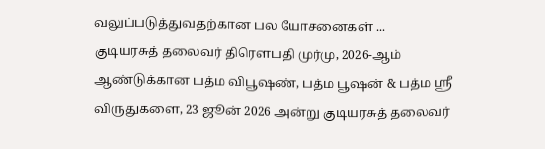வலுப்படுத்துவதற்கான பல யோசனைகள் ...
குடியரசுத் தலைவர் திரௌபதி முர்மு, 2026-ஆம் ஆண்டுக்கான பத்ம விபூஷண், பத்ம பூஷன் & பத்ம ஸ்ரீ விருதுகளை, 23 ஜூன் 2026 அன்று குடியரசுத் தலைவர்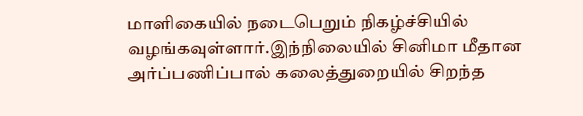மாளிகையில் நடைபெறும் நிகழ்ச்சியில் வழங்கவுள்ளார்.இந்நிலையில் சினிமா மீதான அர்ப்பணிப்பால் கலைத்துறையில் சிறந்த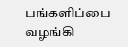பங்களிப்பை வழங்கி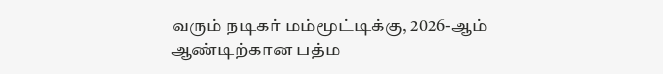வரும் நடிகர் மம்மூட்டிக்கு, 2026-ஆம் ஆண்டிற்கான பத்ம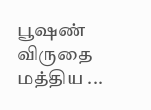பூஷண் விருதை மத்திய ...